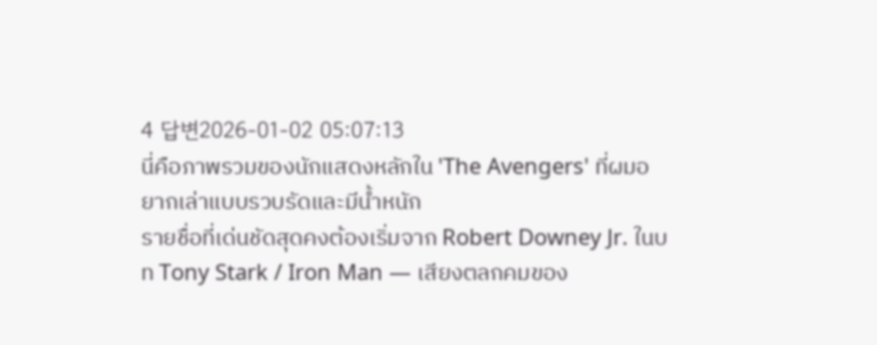4 답변2026-01-02 05:07:13
นี่คือภาพรวมของนักแสดงหลักใน 'The Avengers' ที่ผมอยากเล่าแบบรวบรัดและมีน้ำหนัก
รายชื่อที่เด่นชัดสุดคงต้องเริ่มจาก Robert Downey Jr. ในบท Tony Stark / Iron Man — เสียงตลกคมของ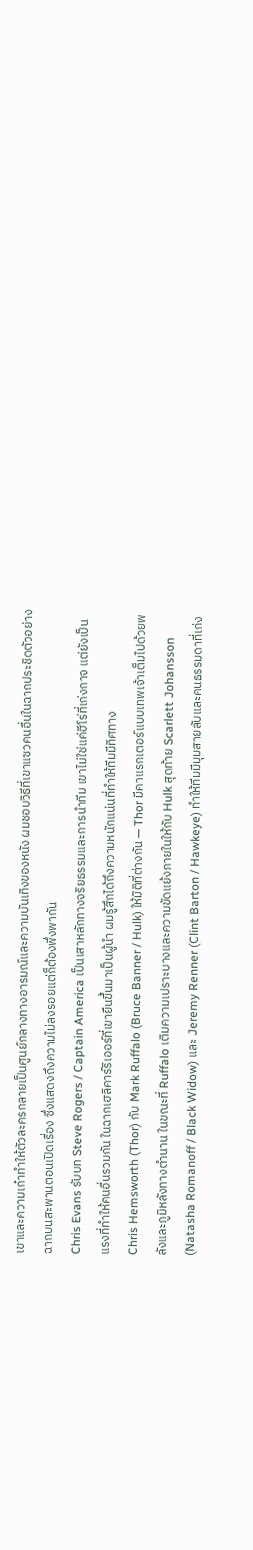เขาและความเก๋าทำให้ตัวละครกลายเป็นศูนย์กลางทางอารมณ์และความบันเทิงของหนัง ผมชอบวิธีที่เขาแซวคนอื่นในฉากประชิดตัวอย่างฉากบนสะพานตอนเปิดเรื่อง ซึ่งแสดงถึงความไม่ลงรอยแต่ก็ต้องพึ่งพากัน
Chris Evans รับบท Steve Rogers / Captain America เป็นเสาหลักทางจริยธรรมและการนำทีม เขาไม่ใช่แค่ฮีโร่ที่เก่งกาจ แต่ยังเป็นแรงที่ทำให้คนอื่นรวมกัน ในฉากเฮลิคาร์ริเออร์ที่เขายืนขึ้นมาเป็นผู้นำ ผมรู้สึกได้ถึงความหนักแน่นที่ทำให้ทีมมีทิศทาง
Chris Hemsworth (Thor) กับ Mark Ruffalo (Bruce Banner / Hulk) ให้มิติที่ต่างกัน — Thor มีคาแรกเตอร์แบบเทพเจ้าเต็มไปด้วยพลังและภูมิหลังทางตำนาน ในขณะที่ Ruffalo เติมความเปราะบางและความขัดแย้งภายในให้กับ Hulk สุดท้าย Scarlett Johansson (Natasha Romanoff / Black Widow) และ Jeremy Renner (Clint Barton / Hawkeye) ทำให้ทีมมีมุมสายลับและคนธรรมดาที่เก่ง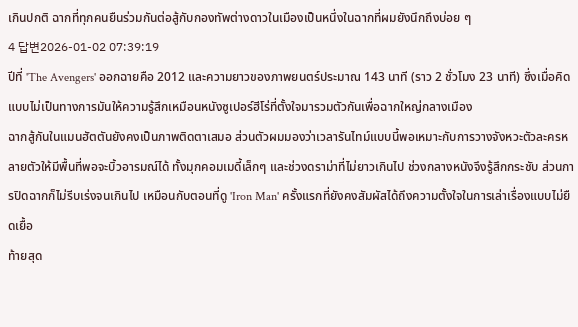เกินปกติ ฉากที่ทุกคนยืนร่วมกันต่อสู้กับกองทัพต่างดาวในเมืองเป็นหนึ่งในฉากที่ผมยังนึกถึงบ่อย ๆ
4 답변2026-01-02 07:39:19
ปีที่ 'The Avengers' ออกฉายคือ 2012 และความยาวของภาพยนตร์ประมาณ 143 นาที (ราว 2 ชั่วโมง 23 นาที) ซึ่งเมื่อคิดแบบไม่เป็นทางการมันให้ความรู้สึกเหมือนหนังซูเปอร์ฮีโร่ที่ตั้งใจมารวมตัวกันเพื่อฉากใหญ่กลางเมือง
ฉากสู้กันในแมนฮัตตันยังคงเป็นภาพติดตาเสมอ ส่วนตัวผมมองว่าเวลารันไทม์แบบนี้พอเหมาะกับการวางจังหวะตัวละครหลายตัวให้มีพื้นที่พอจะบิ้วอารมณ์ได้ ทั้งมุกคอมเมดี้เล็กๆ และช่วงดราม่าที่ไม่ยาวเกินไป ช่วงกลางหนังจึงรู้สึกกระชับ ส่วนการปิดฉากก็ไม่รีบเร่งจนเกินไป เหมือนกับตอนที่ดู 'Iron Man' ครั้งแรกที่ยังคงสัมผัสได้ถึงความตั้งใจในการเล่าเรื่องแบบไม่ยืดเยื้อ
ท้ายสุด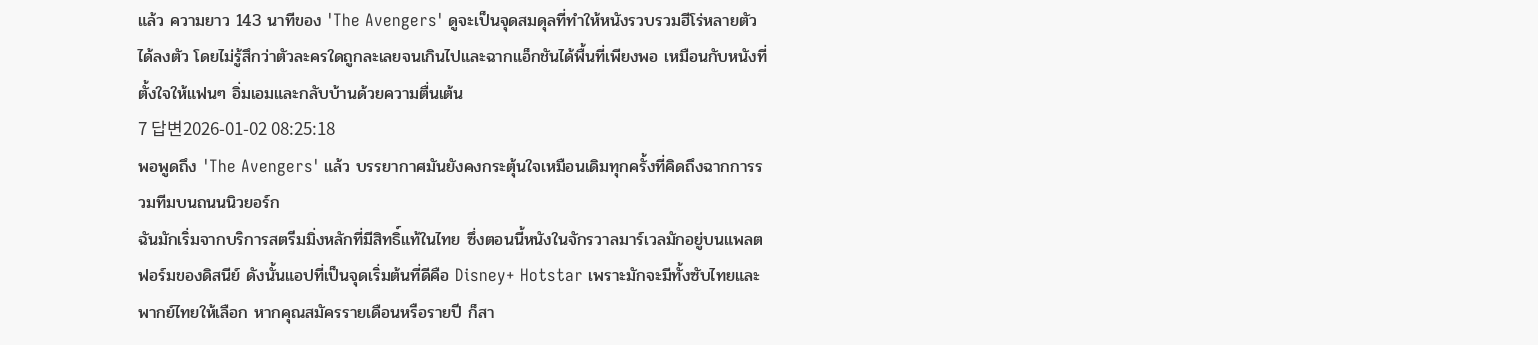แล้ว ความยาว 143 นาทีของ 'The Avengers' ดูจะเป็นจุดสมดุลที่ทำให้หนังรวบรวมฮีโร่หลายตัวได้ลงตัว โดยไม่รู้สึกว่าตัวละครใดถูกละเลยจนเกินไปและฉากแอ็กชันได้พื้นที่เพียงพอ เหมือนกับหนังที่ตั้งใจให้แฟนๆ อิ่มเอมและกลับบ้านด้วยความตื่นเต้น
7 답변2026-01-02 08:25:18
พอพูดถึง 'The Avengers' แล้ว บรรยากาศมันยังคงกระตุ้นใจเหมือนเดิมทุกครั้งที่คิดถึงฉากการรวมทีมบนถนนนิวยอร์ก
ฉันมักเริ่มจากบริการสตรีมมิ่งหลักที่มีสิทธิ์แท้ในไทย ซึ่งตอนนี้หนังในจักรวาลมาร์เวลมักอยู่บนแพลตฟอร์มของดิสนีย์ ดังนั้นแอปที่เป็นจุดเริ่มต้นที่ดีคือ Disney+ Hotstar เพราะมักจะมีทั้งซับไทยและพากย์ไทยให้เลือก หากคุณสมัครรายเดือนหรือรายปี ก็สา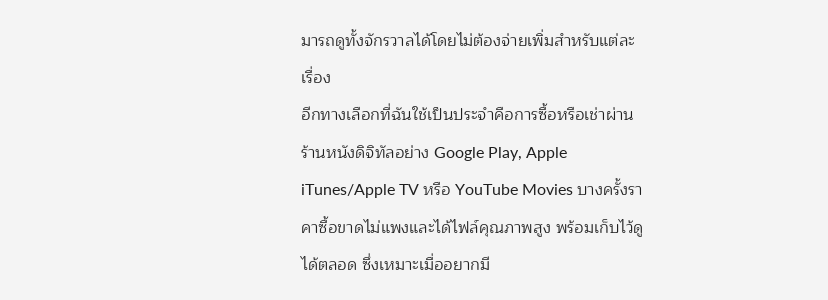มารถดูทั้งจักรวาลได้โดยไม่ต้องจ่ายเพิ่มสำหรับแต่ละเรื่อง
อีกทางเลือกที่ฉันใช้เป็นประจำคือการซื้อหรือเช่าผ่านร้านหนังดิจิทัลอย่าง Google Play, Apple iTunes/Apple TV หรือ YouTube Movies บางครั้งราคาซื้อขาดไม่แพงและได้ไฟล์คุณภาพสูง พร้อมเก็บไว้ดูได้ตลอด ซึ่งเหมาะเมื่ออยากมี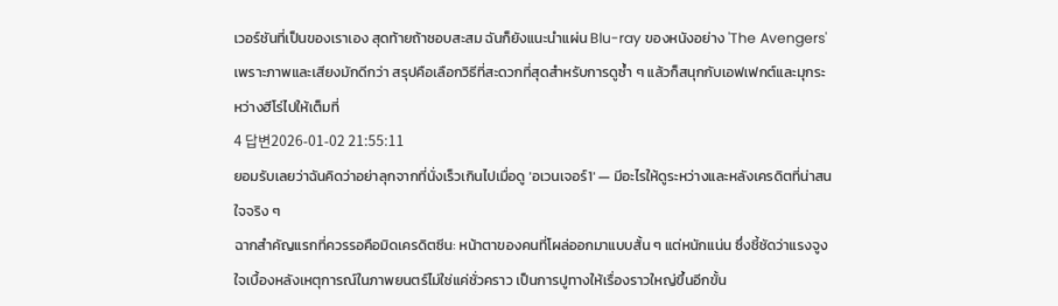เวอร์ชันที่เป็นของเราเอง สุดท้ายถ้าชอบสะสม ฉันก็ยังแนะนำแผ่น Blu-ray ของหนังอย่าง 'The Avengers' เพราะภาพและเสียงมักดีกว่า สรุปคือเลือกวิธีที่สะดวกที่สุดสำหรับการดูซ้ำ ๆ แล้วก็สนุกกับเอฟเฟกต์และมุกระหว่างฮีโร่ไปให้เต็มที่
4 답변2026-01-02 21:55:11
ยอมรับเลยว่าฉันคิดว่าอย่าลุกจากที่นั่งเร็วเกินไปเมื่อดู 'อเวนเจอร์1' — มีอะไรให้ดูระหว่างและหลังเครดิตที่น่าสนใจจริง ๆ
ฉากสำคัญแรกที่ควรรอคือมิดเครดิตซีน: หน้าตาของคนที่โผล่ออกมาแบบสั้น ๆ แต่หนักแน่น ซึ่งชี้ชัดว่าแรงจูงใจเบื้องหลังเหตุการณ์ในภาพยนตร์ไม่ใช่แค่ชั่วคราว เป็นการปูทางให้เรื่องราวใหญ่ขึ้นอีกขั้น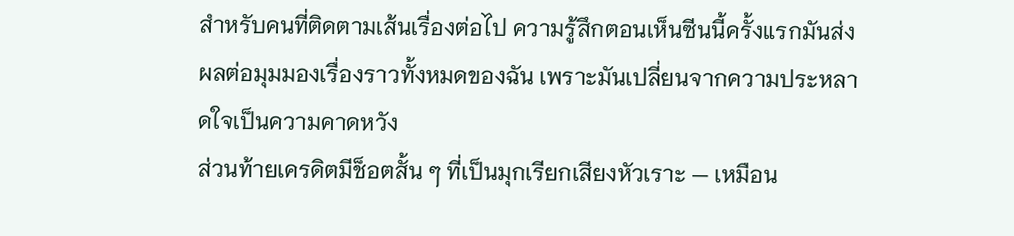สำหรับคนที่ติดตามเส้นเรื่องต่อไป ความรู้สึกตอนเห็นซีนนี้ครั้งแรกมันส่งผลต่อมุมมองเรื่องราวทั้งหมดของฉัน เพราะมันเปลี่ยนจากความประหลาดใจเป็นความคาดหวัง
ส่วนท้ายเครดิตมีช็อตสั้น ๆ ที่เป็นมุกเรียกเสียงหัวเราะ — เหมือน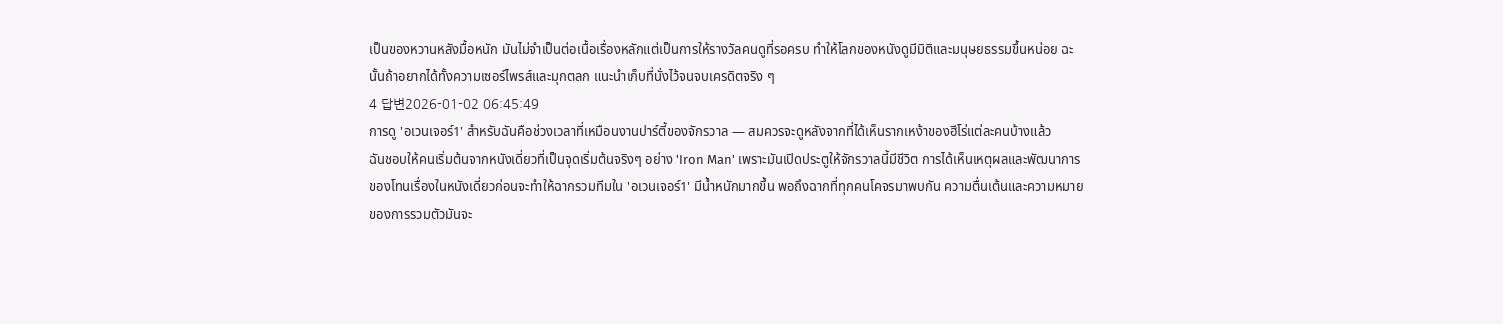เป็นของหวานหลังมื้อหนัก มันไม่จำเป็นต่อเนื้อเรื่องหลักแต่เป็นการให้รางวัลคนดูที่รอครบ ทำให้โลกของหนังดูมีมิติและมนุษยธรรมขึ้นหน่อย ฉะนั้นถ้าอยากได้ทั้งความเซอร์ไพรส์และมุกตลก แนะนำเก็บที่นั่งไว้จนจบเครดิตจริง ๆ
4 답변2026-01-02 06:45:49
การดู 'อเวนเจอร์1' สำหรับฉันคือช่วงเวลาที่เหมือนงานปาร์ตี้ของจักรวาล — สมควรจะดูหลังจากที่ได้เห็นรากเหง้าของฮีโร่แต่ละคนบ้างแล้ว
ฉันชอบให้คนเริ่มต้นจากหนังเดี่ยวที่เป็นจุดเริ่มต้นจริงๆ อย่าง 'Iron Man' เพราะมันเปิดประตูให้จักรวาลนี้มีชีวิต การได้เห็นเหตุผลและพัฒนาการของโทนเรื่องในหนังเดี่ยวก่อนจะทำให้ฉากรวมทีมใน 'อเวนเจอร์1' มีน้ำหนักมากขึ้น พอถึงฉากที่ทุกคนโคจรมาพบกัน ความตื่นเต้นและความหมายของการรวมตัวมันจะ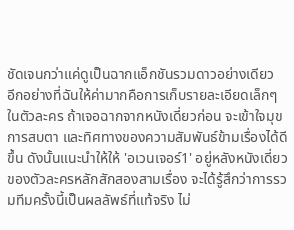ชัดเจนกว่าแค่ดูเป็นฉากแอ็กชันรวมดาวอย่างเดียว
อีกอย่างที่ฉันให้ค่ามากคือการเก็บรายละเอียดเล็กๆ ในตัวละคร ถ้าเจอฉากจากหนังเดี่ยวก่อน จะเข้าใจมุข การสบตา และทิศทางของความสัมพันธ์ข้ามเรื่องได้ดีขึ้น ดังนั้นแนะนำให้ให้ 'อเวนเจอร์1' อยู่หลังหนังเดี่ยวของตัวละครหลักสักสองสามเรื่อง จะได้รู้สึกว่าการรวมทีมครั้งนี้เป็นผลลัพธ์ที่แท้จริง ไม่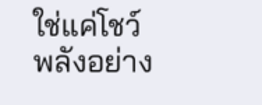ใช่แค่โชว์พลังอย่าง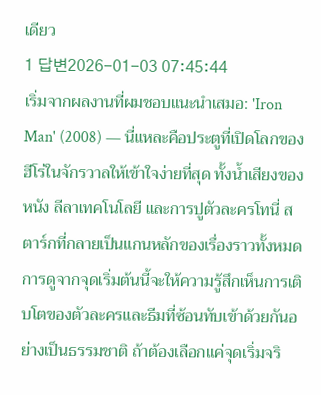เดียว
1 답변2026-01-03 07:45:44
เริ่มจากผลงานที่ผมชอบแนะนำเสมอ: 'Iron Man' (2008) — นี่แหละคือประตูที่เปิดโลกของฮีโร่ในจักรวาลให้เข้าใจง่ายที่สุด ทั้งน้ำเสียงของหนัง ลีลาเทคโนโลยี และการปูตัวละครโทนี่ สตาร์กที่กลายเป็นแกนหลักของเรื่องราวทั้งหมด การดูจากจุดเริ่มต้นนี้จะให้ความรู้สึกเห็นการเติบโตของตัวละครและธีมที่ซ้อนทับเข้าด้วยกันอย่างเป็นธรรมชาติ ถ้าต้องเลือกแค่จุดเริ่มจริ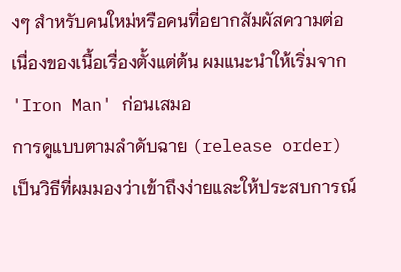งๆ สำหรับคนใหม่หรือคนที่อยากสัมผัสความต่อเนื่องของเนื้อเรื่องตั้งแต่ต้น ผมแนะนำให้เริ่มจาก 'Iron Man' ก่อนเสมอ
การดูแบบตามลำดับฉาย (release order) เป็นวิธีที่ผมมองว่าเข้าถึงง่ายและให้ประสบการณ์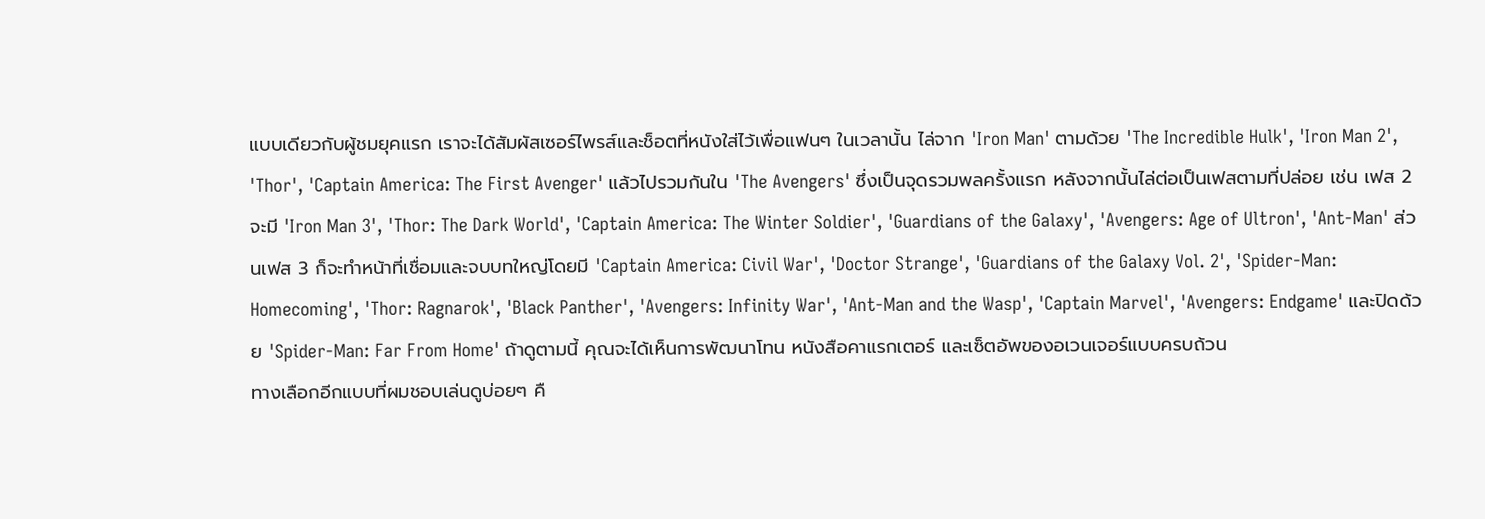แบบเดียวกับผู้ชมยุคแรก เราจะได้สัมผัสเซอร์ไพรส์และช็อตที่หนังใส่ไว้เพื่อแฟนๆ ในเวลานั้น ไล่จาก 'Iron Man' ตามด้วย 'The Incredible Hulk', 'Iron Man 2', 'Thor', 'Captain America: The First Avenger' แล้วไปรวมกันใน 'The Avengers' ซึ่งเป็นจุดรวมพลครั้งแรก หลังจากนั้นไล่ต่อเป็นเฟสตามที่ปล่อย เช่น เฟส 2 จะมี 'Iron Man 3', 'Thor: The Dark World', 'Captain America: The Winter Soldier', 'Guardians of the Galaxy', 'Avengers: Age of Ultron', 'Ant-Man' ส่วนเฟส 3 ก็จะทำหน้าที่เชื่อมและจบบทใหญ่โดยมี 'Captain America: Civil War', 'Doctor Strange', 'Guardians of the Galaxy Vol. 2', 'Spider-Man: Homecoming', 'Thor: Ragnarok', 'Black Panther', 'Avengers: Infinity War', 'Ant-Man and the Wasp', 'Captain Marvel', 'Avengers: Endgame' และปิดด้วย 'Spider-Man: Far From Home' ถ้าดูตามนี้ คุณจะได้เห็นการพัฒนาโทน หนังสือคาแรกเตอร์ และเซ็ตอัพของอเวนเจอร์แบบครบถ้วน
ทางเลือกอีกแบบที่ผมชอบเล่นดูบ่อยๆ คื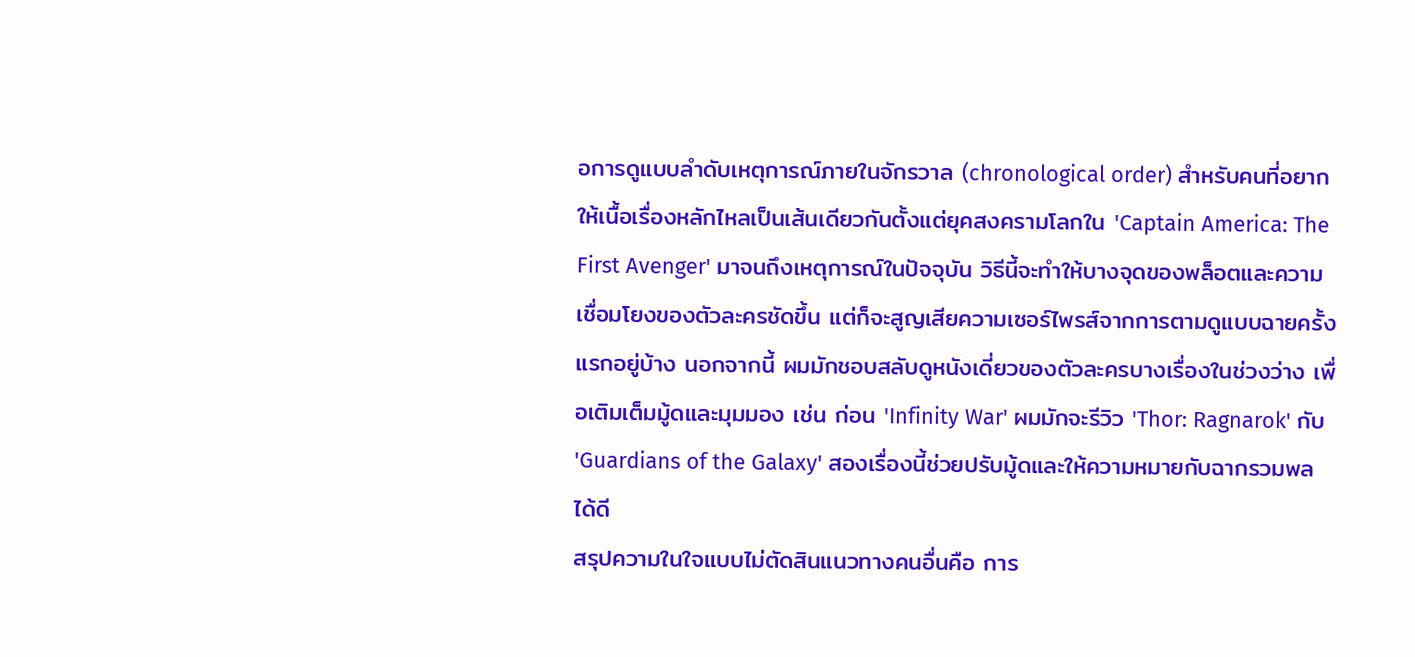อการดูแบบลำดับเหตุการณ์ภายในจักรวาล (chronological order) สำหรับคนที่อยากให้เนื้อเรื่องหลักไหลเป็นเส้นเดียวกันตั้งแต่ยุคสงครามโลกใน 'Captain America: The First Avenger' มาจนถึงเหตุการณ์ในปัจจุบัน วิธีนี้จะทำให้บางจุดของพล็อตและความเชื่อมโยงของตัวละครชัดขึ้น แต่ก็จะสูญเสียความเซอร์ไพรส์จากการตามดูแบบฉายครั้งแรกอยู่บ้าง นอกจากนี้ ผมมักชอบสลับดูหนังเดี่ยวของตัวละครบางเรื่องในช่วงว่าง เพื่อเติมเต็มมู้ดและมุมมอง เช่น ก่อน 'Infinity War' ผมมักจะรีวิว 'Thor: Ragnarok' กับ 'Guardians of the Galaxy' สองเรื่องนี้ช่วยปรับมู้ดและให้ความหมายกับฉากรวมพลได้ดี
สรุปความในใจแบบไม่ตัดสินแนวทางคนอื่นคือ การ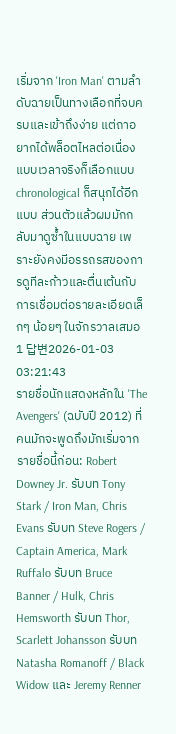เริ่มจาก 'Iron Man' ตามลำดับฉายเป็นทางเลือกที่จบครบและเข้าถึงง่าย แต่ถาอยากได้พล็อตไหลต่อเนื่องแบบเวลาจริงก็เลือกแบบ chronological ก็สนุกได้อีกแบบ ส่วนตัวแล้วผมมักกลับมาดูซ้ำในแบบฉาย เพราะยังคงมีอรรถรสของการดูทีละก้าวและตื่นเต้นกับการเชื่อมต่อรายละเอียดเล็กๆ น้อยๆ ในจักรวาลเสมอ
1 답변2026-01-03 03:21:43
รายชื่อนักแสดงหลักใน 'The Avengers' (ฉบับปี 2012) ที่คนมักจะพูดถึงมักเริ่มจากรายชื่อนี้ก่อน: Robert Downey Jr. รับบท Tony Stark / Iron Man, Chris Evans รับบท Steve Rogers / Captain America, Mark Ruffalo รับบท Bruce Banner / Hulk, Chris Hemsworth รับบท Thor, Scarlett Johansson รับบท Natasha Romanoff / Black Widow และ Jeremy Renner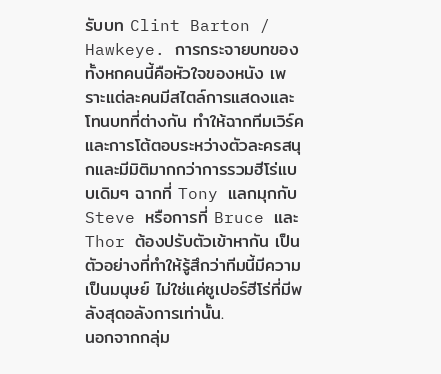รับบท Clint Barton / Hawkeye. การกระจายบทของทั้งหกคนนี้คือหัวใจของหนัง เพราะแต่ละคนมีสไตล์การแสดงและโทนบทที่ต่างกัน ทำให้ฉากทีมเวิร์คและการโต้ตอบระหว่างตัวละครสนุกและมีมิติมากกว่าการรวมฮีโร่แบบเดิมๆ ฉากที่ Tony แลกมุกกับ Steve หรือการที่ Bruce และ Thor ต้องปรับตัวเข้าหากัน เป็นตัวอย่างที่ทำให้รู้สึกว่าทีมนี้มีความเป็นมนุษย์ ไม่ใช่แค่ซูเปอร์ฮีโร่ที่มีพลังสุดอลังการเท่านั้น.
นอกจากกลุ่ม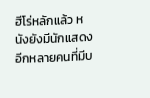ฮีโร่หลักแล้ว หนังยังมีนักแสดงอีกหลายคนที่มีบ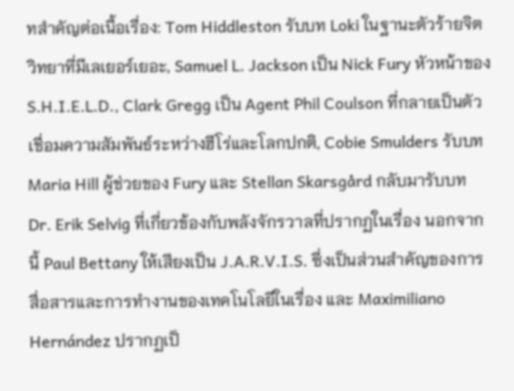ทสำคัญต่อเนื้อเรื่อง: Tom Hiddleston รับบท Loki ในฐานะตัวร้ายจิตวิทยาที่มีเลเยอร์เยอะ, Samuel L. Jackson เป็น Nick Fury หัวหน้าของ S.H.I.E.L.D., Clark Gregg เป็น Agent Phil Coulson ที่กลายเป็นตัวเชื่อมความสัมพันธ์ระหว่างฮีโร่และโลกปกติ, Cobie Smulders รับบท Maria Hill ผู้ช่วยของ Fury และ Stellan Skarsgård กลับมารับบท Dr. Erik Selvig ที่เกี่ยวข้องกับพลังจักรวาลที่ปรากฏในเรื่อง นอกจากนี้ Paul Bettany ให้เสียงเป็น J.A.R.V.I.S. ซึ่งเป็นส่วนสำคัญของการสื่อสารและการทำงานของเทคโนโลยีในเรื่อง และ Maximiliano Hernández ปรากฏเป็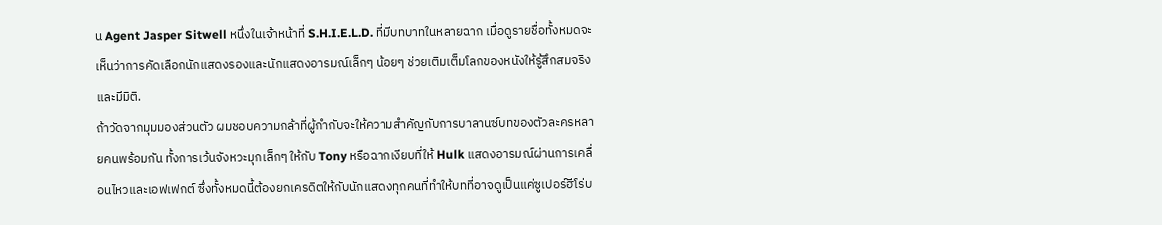น Agent Jasper Sitwell หนึ่งในเจ้าหน้าที่ S.H.I.E.L.D. ที่มีบทบาทในหลายฉาก เมื่อดูรายชื่อทั้งหมดจะเห็นว่าการคัดเลือกนักแสดงรองและนักแสดงอารมณ์เล็กๆ น้อยๆ ช่วยเติมเต็มโลกของหนังให้รู้สึกสมจริงและมีมิติ.
ถ้าวัดจากมุมมองส่วนตัว ผมชอบความกล้าที่ผู้กำกับจะให้ความสำคัญกับการบาลานซ์บทของตัวละครหลายคนพร้อมกัน ทั้งการเว้นจังหวะมุกเล็กๆ ให้กับ Tony หรือฉากเงียบที่ให้ Hulk แสดงอารมณ์ผ่านการเคลื่อนไหวและเอฟเฟกต์ ซึ่งทั้งหมดนี้ต้องยกเครดิตให้กับนักแสดงทุกคนที่ทำให้บทที่อาจดูเป็นแค่ซูเปอร์ฮีโร่บ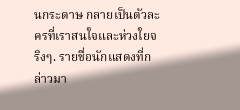นกระดาษ กลายเป็นตัวละครที่เราสนใจและห่วงใยจริงๆ. รายชื่อนักแสดงที่กล่าวมา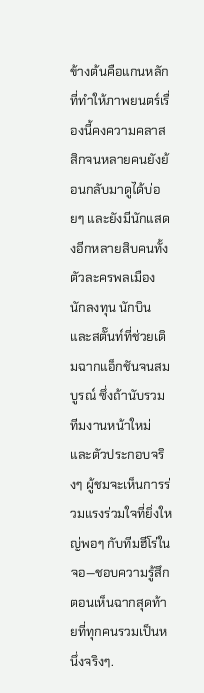ข้างต้นคือแกนหลักที่ทำให้ภาพยนตร์เรื่องนี้คงความคลาสสิกจนหลายคนยังย้อนกลับมาดูได้บ่อยๆ และยังมีนักแสดงอีกหลายสิบคนทั้งตัวละครพลเมือง นักลงทุน นักบิน และสตั๊นท์ที่ช่วยเติมฉากแอ็กชันจนสมบูรณ์ ซึ่งถ้านับรวมทีมงานหน้าใหม่และตัวประกอบจริงๆ ผู้ชมจะเห็นการร่วมแรงร่วมใจที่ยิ่งใหญ่พอๆ กับทีมฮีโร่ในจอ—ชอบความรู้สึกตอนเห็นฉากสุดท้ายที่ทุกคนรวมเป็นหนึ่งจริงๆ.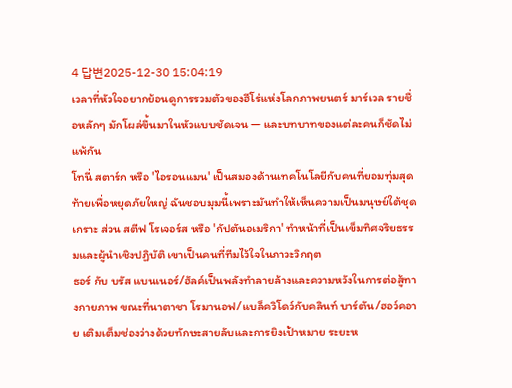4 답변2025-12-30 15:04:19
เวลาที่หัวใจอยากย้อนดูการรวมตัวของฮีโร่แห่งโลกภาพยนตร์ มาร์เวล รายชื่อหลักๆ มักโผล่ขึ้นมาในหัวแบบชัดเจน — และบทบาทของแต่ละคนก็ชัดไม่แพ้กัน
โทนี่ สตาร์ก หรือ 'ไอรอนแมน' เป็นสมองด้านเทคโนโลยีกับคนที่ยอมทุ่มสุดท้ายเพื่อหยุดภัยใหญ่ ฉันชอบมุมนี้เพราะมันทำให้เห็นความเป็นมนุษย์ใต้ชุดเกราะ ส่วน สตีฟ โรเจอร์ส หรือ 'กัปตันอเมริกา' ทำหน้าที่เป็นเข็มทิศจริยธรรมและผู้นำเชิงปฏิบัติ เขาเป็นคนที่ทีมไว้ใจในภาวะวิกฤต
ธอร์ กับ บรัส แบนเนอร์/ฮัลค์เป็นพลังทำลายล้างและความหวังในการต่อสู้ทางกายภาพ ขณะที่นาตาชา โรมานอฟ/แบล็ควิโดว์กับคลินท์ บาร์ตัน/ฮอว์คอาย เติมเต็มช่องว่างด้วยทักษะสายลับและการยิงเป้าหมาย ระยะห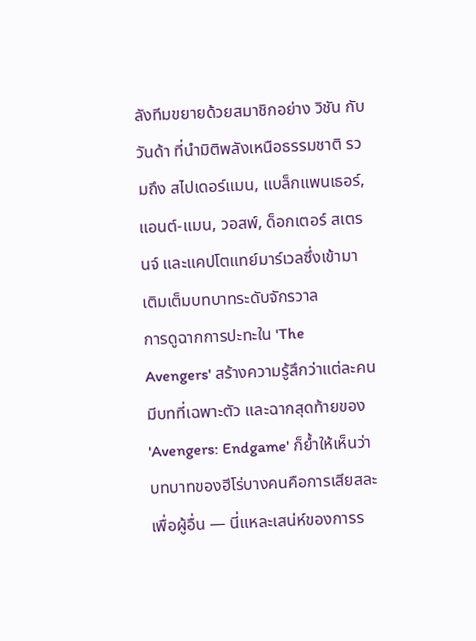ลังทีมขยายด้วยสมาชิกอย่าง วิชัน กับ วันด้า ที่นำมิติพลังเหนือธรรมชาติ รวมถึง สไปเดอร์แมน, แบล็กแพนเธอร์, แอนต์-แมน, วอสพ์, ด็อกเตอร์ สเตรนจ์ และแคปโตแทย์มาร์เวลซึ่งเข้ามาเติมเต็มบทบาทระดับจักรวาล
การดูฉากการปะทะใน 'The Avengers' สร้างความรู้สึกว่าแต่ละคนมีบทที่เฉพาะตัว และฉากสุดท้ายของ 'Avengers: Endgame' ก็ย้ำให้เห็นว่าบทบาทของฮีโร่บางคนคือการเสียสละเพื่อผู้อื่น — นี่แหละเสน่ห์ของการร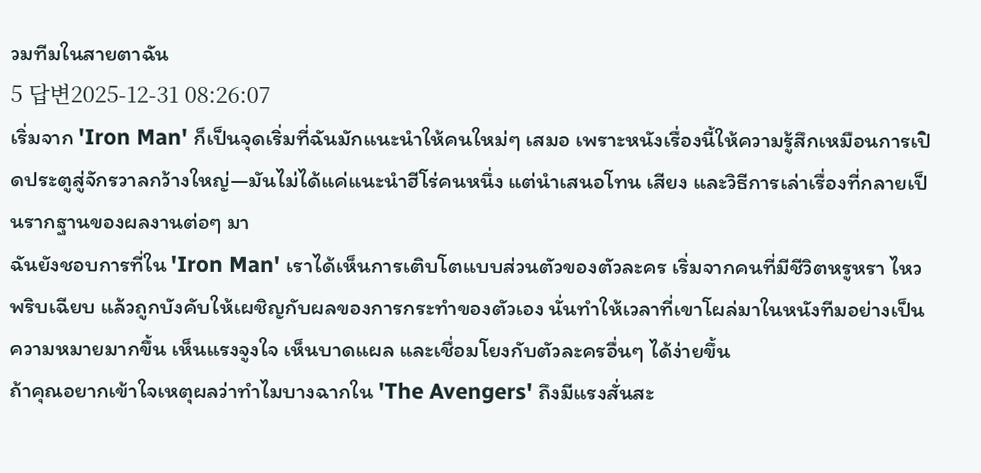วมทีมในสายตาฉัน
5 답변2025-12-31 08:26:07
เริ่มจาก 'Iron Man' ก็เป็นจุดเริ่มที่ฉันมักแนะนำให้คนใหม่ๆ เสมอ เพราะหนังเรื่องนี้ให้ความรู้สึกเหมือนการเปิดประตูสู่จักรวาลกว้างใหญ่—มันไม่ได้แค่แนะนำฮีโร่คนหนึ่ง แต่นำเสนอโทน เสียง และวิธีการเล่าเรื่องที่กลายเป็นรากฐานของผลงานต่อๆ มา
ฉันยังชอบการที่ใน 'Iron Man' เราได้เห็นการเติบโตแบบส่วนตัวของตัวละคร เริ่มจากคนที่มีชีวิตหรูหรา ไหวพริบเฉียบ แล้วถูกบังคับให้เผชิญกับผลของการกระทำของตัวเอง นั่นทำให้เวลาที่เขาโผล่มาในหนังทีมอย่างเป็นความหมายมากขึ้น เห็นแรงจูงใจ เห็นบาดแผล และเชื่อมโยงกับตัวละครอื่นๆ ได้ง่ายขึ้น
ถ้าคุณอยากเข้าใจเหตุผลว่าทำไมบางฉากใน 'The Avengers' ถึงมีแรงสั่นสะ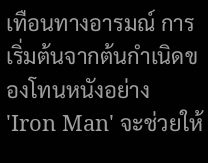เทือนทางอารมณ์ การเริ่มต้นจากต้นกำเนิดของโทนหนังอย่าง 'Iron Man' จะช่วยให้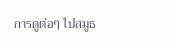การดูต่อๆ ไปสมูธ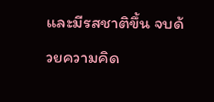และมีรสชาติขึ้น จบด้วยความคิด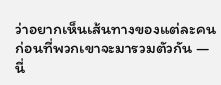ว่าอยากเห็นเส้นทางของแต่ละคนก่อนที่พวกเขาจะมารวมตัวกัน — นี่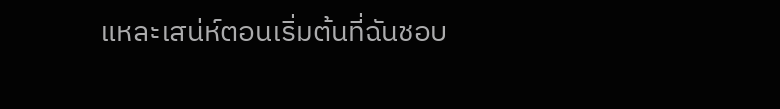แหละเสน่ห์ตอนเริ่มต้นที่ฉันชอบ